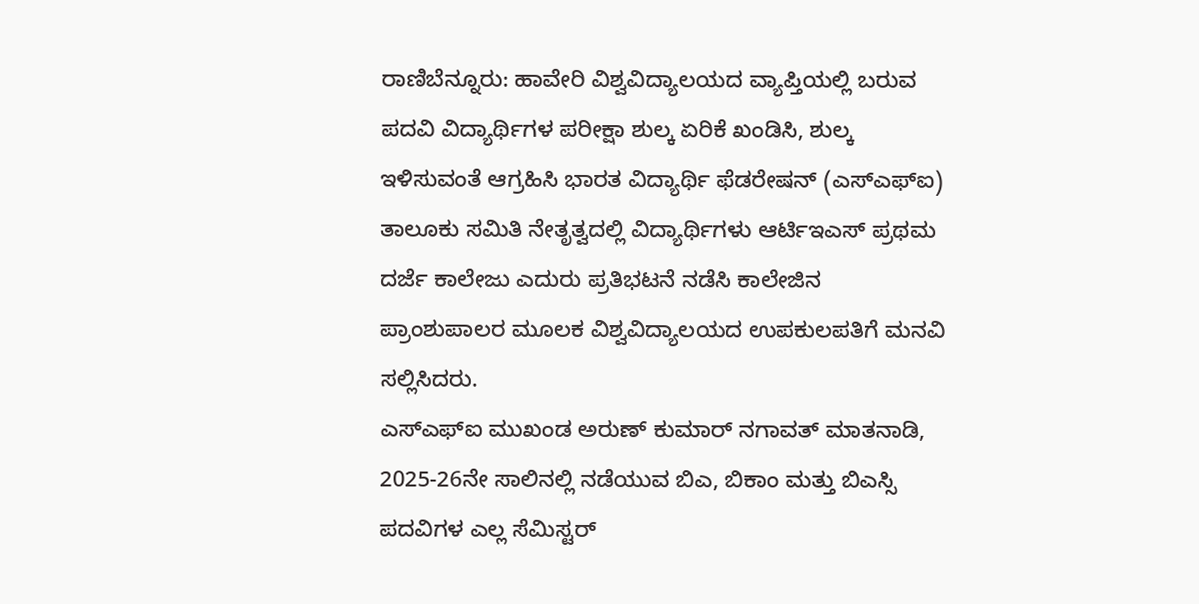ರಾಣಿಬೆನ್ನೂರು: ಹಾವೇರಿ ವಿಶ್ವವಿದ್ಯಾಲಯದ ವ್ಯಾಪ್ತಿಯಲ್ಲಿ ಬರುವ ಪದವಿ ವಿದ್ಯಾರ್ಥಿಗಳ ಪರೀಕ್ಷಾ ಶುಲ್ಕ ಏರಿಕೆ ಖಂಡಿಸಿ, ಶುಲ್ಕ ಇಳಿಸುವಂತೆ ಆಗ್ರಹಿಸಿ ಭಾರತ ವಿದ್ಯಾರ್ಥಿ ಫೆಡರೇಷನ್ (ಎಸ್ಎಫ್ಐ) ತಾಲೂಕು ಸಮಿತಿ ನೇತೃತ್ವದಲ್ಲಿ ವಿದ್ಯಾರ್ಥಿಗಳು ಆರ್ಟಿಇಎಸ್ ಪ್ರಥಮ ದರ್ಜೆ ಕಾಲೇಜು ಎದುರು ಪ್ರತಿಭಟನೆ ನಡೆಸಿ ಕಾಲೇಜಿನ ಪ್ರಾಂಶುಪಾಲರ ಮೂಲಕ ವಿಶ್ವವಿದ್ಯಾಲಯದ ಉಪಕುಲಪತಿಗೆ ಮನವಿ ಸಲ್ಲಿಸಿದರು.
ಎಸ್ಎಫ್ಐ ಮುಖಂಡ ಅರುಣ್ ಕುಮಾರ್ ನಗಾವತ್ ಮಾತನಾಡಿ, 2025-26ನೇ ಸಾಲಿನಲ್ಲಿ ನಡೆಯುವ ಬಿಎ, ಬಿಕಾಂ ಮತ್ತು ಬಿಎಸ್ಸಿ ಪದವಿಗಳ ಎಲ್ಲ ಸೆಮಿಸ್ಟರ್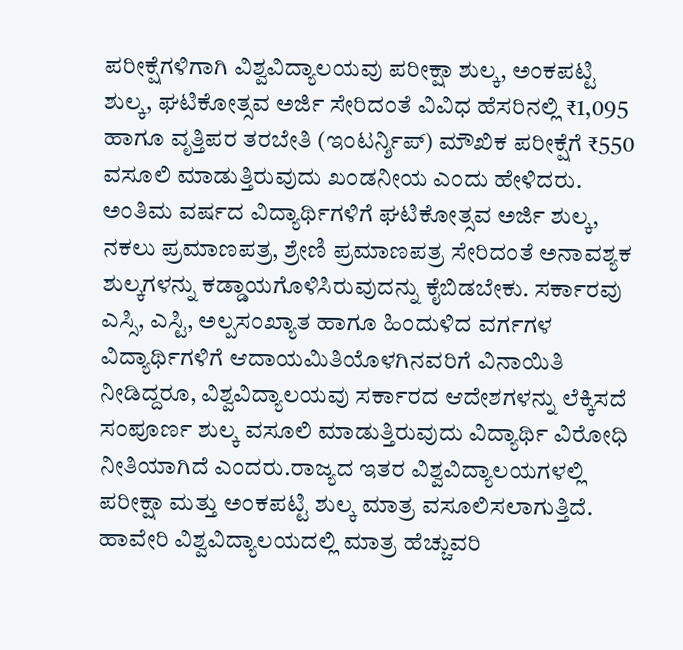ಪರೀಕ್ಷೆಗಳಿಗಾಗಿ ವಿಶ್ವವಿದ್ಯಾಲಯವು ಪರೀಕ್ಷಾ ಶುಲ್ಕ, ಅಂಕಪಟ್ಟಿ ಶುಲ್ಕ, ಘಟಿಕೋತ್ಸವ ಅರ್ಜಿ ಸೇರಿದಂತೆ ವಿವಿಧ ಹೆಸರಿನಲ್ಲಿ ₹1,095 ಹಾಗೂ ವೃತ್ತಿಪರ ತರಬೇತಿ (ಇಂಟರ್ನ್ಶಿಪ್) ಮೌಖಿಕ ಪರೀಕ್ಷೆಗೆ ₹550 ವಸೂಲಿ ಮಾಡುತ್ತಿರುವುದು ಖಂಡನೀಯ ಎಂದು ಹೇಳಿದರು. ಅಂತಿಮ ವರ್ಷದ ವಿದ್ಯಾರ್ಥಿಗಳಿಗೆ ಘಟಿಕೋತ್ಸವ ಅರ್ಜಿ ಶುಲ್ಕ, ನಕಲು ಪ್ರಮಾಣಪತ್ರ, ಶ್ರೇಣಿ ಪ್ರಮಾಣಪತ್ರ ಸೇರಿದಂತೆ ಅನಾವಶ್ಯಕ ಶುಲ್ಕಗಳನ್ನು ಕಡ್ಡಾಯಗೊಳಿಸಿರುವುದನ್ನು ಕೈಬಿಡಬೇಕು. ಸರ್ಕಾರವು ಎಸ್ಸಿ, ಎಸ್ಟಿ, ಅಲ್ಪಸಂಖ್ಯಾತ ಹಾಗೂ ಹಿಂದುಳಿದ ವರ್ಗಗಳ ವಿದ್ಯಾರ್ಥಿಗಳಿಗೆ ಆದಾಯಮಿತಿಯೊಳಗಿನವರಿಗೆ ವಿನಾಯಿತಿ ನೀಡಿದ್ದರೂ, ವಿಶ್ವವಿದ್ಯಾಲಯವು ಸರ್ಕಾರದ ಆದೇಶಗಳನ್ನು ಲೆಕ್ಕಿಸದೆ ಸಂಪೂರ್ಣ ಶುಲ್ಕ ವಸೂಲಿ ಮಾಡುತ್ತಿರುವುದು ವಿದ್ಯಾರ್ಥಿ ವಿರೋಧಿ ನೀತಿಯಾಗಿದೆ ಎಂದರು.ರಾಜ್ಯದ ಇತರ ವಿಶ್ವವಿದ್ಯಾಲಯಗಳಲ್ಲಿ ಪರೀಕ್ಷಾ ಮತ್ತು ಅಂಕಪಟ್ಟಿ ಶುಲ್ಕ ಮಾತ್ರ ವಸೂಲಿಸಲಾಗುತ್ತಿದೆ. ಹಾವೇರಿ ವಿಶ್ವವಿದ್ಯಾಲಯದಲ್ಲಿ ಮಾತ್ರ ಹೆಚ್ಚುವರಿ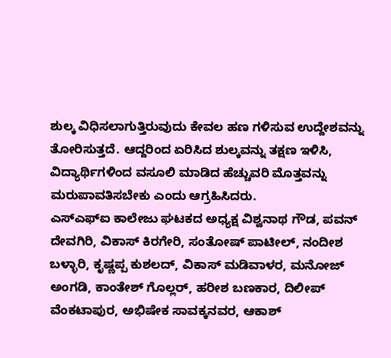ಶುಲ್ಕ ವಿಧಿಸಲಾಗುತ್ತಿರುವುದು ಕೇವಲ ಹಣ ಗಳಿಸುವ ಉದ್ದೇಶವನ್ನು ತೋರಿಸುತ್ತದೆ. ಆದ್ದರಿಂದ ಏರಿಸಿದ ಶುಲ್ಕವನ್ನು ತಕ್ಷಣ ಇಳಿಸಿ, ವಿದ್ಯಾರ್ಥಿಗಳಿಂದ ವಸೂಲಿ ಮಾಡಿದ ಹೆಚ್ಚುವರಿ ಮೊತ್ತವನ್ನು ಮರುಪಾವತಿಸಬೇಕು ಎಂದು ಆಗ್ರಹಿಸಿದರು.
ಎಸ್ಎಫ್ಐ ಕಾಲೇಜು ಘಟಕದ ಅಧ್ಯಕ್ಷ ವಿಶ್ವನಾಥ ಗೌಡ, ಪವನ್ ದೇವಗಿರಿ, ವಿಕಾಸ್ ಕಿರಗೇರಿ, ಸಂತೋಷ್ ಪಾಟೀಲ್, ನಂದೀಶ ಬಳ್ಳಾರಿ, ಕೃಷ್ಣಪ್ಪ ಕುಶಲದ್, ವಿಕಾಸ್ ಮಡಿವಾಳರ, ಮನೋಜ್ ಅಂಗಡಿ, ಕಾಂತೇಶ್ ಗೊಲ್ಲರ್, ಹರೀಶ ಬಣಕಾರ, ದಿಲೀಪ್ ವೆಂಕಟಾಪುರ, ಅಭಿಷೇಕ ಸಾವಕ್ಕನವರ, ಆಕಾಶ್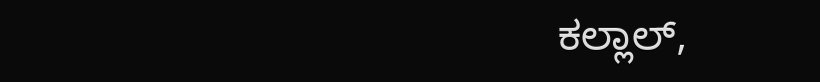ಕಲ್ಲಾಲ್,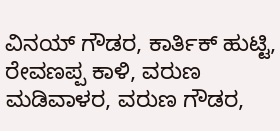ವಿನಯ್ ಗೌಡರ, ಕಾರ್ತಿಕ್ ಹುಟ್ಟಿ, ರೇವಣಪ್ಪ ಕಾಳಿ, ವರುಣ ಮಡಿವಾಳರ, ವರುಣ ಗೌಡರ,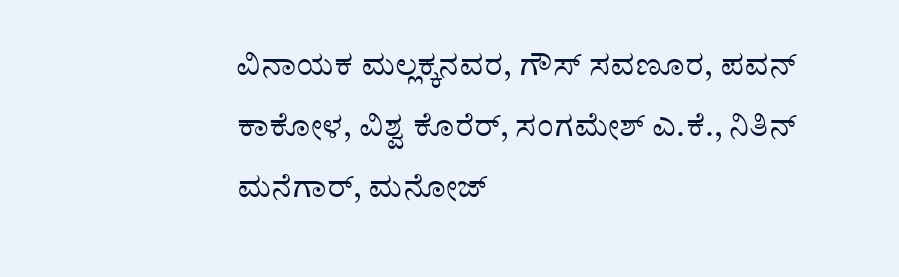ವಿನಾಯಕ ಮಲ್ಲಕ್ಕನವರ, ಗೌಸ್ ಸವಣೂರ, ಪವನ್ ಕಾಕೋಳ, ವಿಶ್ವ ಕೊರೆರ್, ಸಂಗಮೇಶ್ ಎ.ಕೆ., ನಿತಿನ್ ಮನೆಗಾರ್, ಮನೋಜ್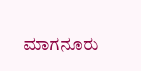ಮಾಗನೂರು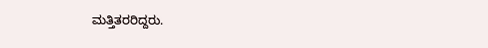ಮತ್ತಿತರರಿದ್ದರು.